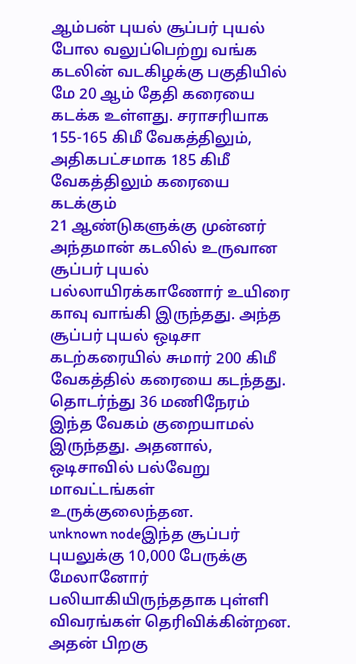ஆம்பன் புயல் சூப்பர் புயல் போல வலுப்பெற்று வங்க கடலின் வடகிழக்கு பகுதியில் மே 20 ஆம் தேதி கரையை கடக்க உள்ளது. சராசரியாக 155-165 கிமீ வேகத்திலும், அதிகபட்சமாக 185 கிமீ வேகத்திலும் கரையை கடக்கும்
21 ஆண்டுகளுக்கு முன்னர் அந்தமான் கடலில் உருவான சூப்பர் புயல் பல்லாயிரக்காணோர் உயிரை காவு வாங்கி இருந்தது. அந்த சூப்பர் புயல் ஒடிசா கடற்கரையில் சுமார் 200 கிமீ வேகத்தில் கரையை கடந்தது. தொடர்ந்து 36 மணிநேரம் இந்த வேகம் குறையாமல் இருந்தது. அதனால், ஒடிசாவில் பல்வேறு மாவட்டங்கள் உருக்குலைந்தன.
unknown nodeஇந்த சூப்பர் புயலுக்கு 10,000 பேருக்கு மேலானோர் பலியாகியிருந்ததாக புள்ளி விவரங்கள் தெரிவிக்கின்றன. அதன் பிறகு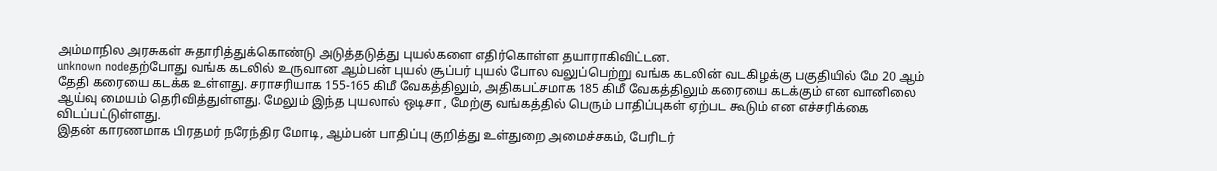அம்மாநில அரசுகள் சுதாரித்துக்கொண்டு அடுத்தடுத்து புயல்களை எதிர்கொள்ள தயாராகிவிட்டன.
unknown nodeதற்போது வங்க கடலில் உருவான ஆம்பன் புயல் சூப்பர் புயல் போல வலுப்பெற்று வங்க கடலின் வடகிழக்கு பகுதியில் மே 20 ஆம் தேதி கரையை கடக்க உள்ளது. சராசரியாக 155-165 கிமீ வேகத்திலும், அதிகபட்சமாக 185 கிமீ வேகத்திலும் கரையை கடக்கும் என வானிலை ஆய்வு மையம் தெரிவித்துள்ளது. மேலும் இந்த புயலால் ஒடிசா , மேற்கு வங்கத்தில் பெரும் பாதிப்புகள் ஏற்பட கூடும் என எச்சரிக்கை விடப்பட்டுள்ளது.
இதன் காரணமாக பிரதமர் நரேந்திர மோடி, ஆம்பன் பாதிப்பு குறித்து உள்துறை அமைச்சகம், பேரிடர்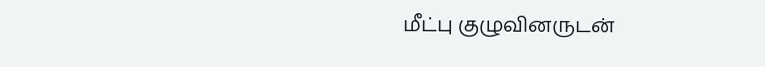மீட்பு குழுவினருடன்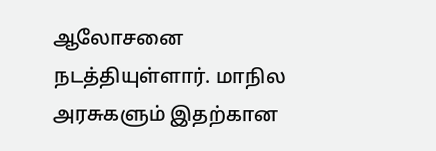ஆலோசனை நடத்தியுள்ளார். மாநில அரசுகளும் இதற்கான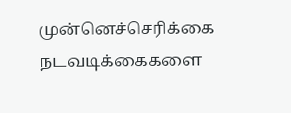முன்னெச்செரிக்கை நடவடிக்கைகளை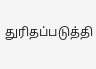துரிதப்படுத்தி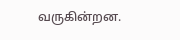வருகின்றன.